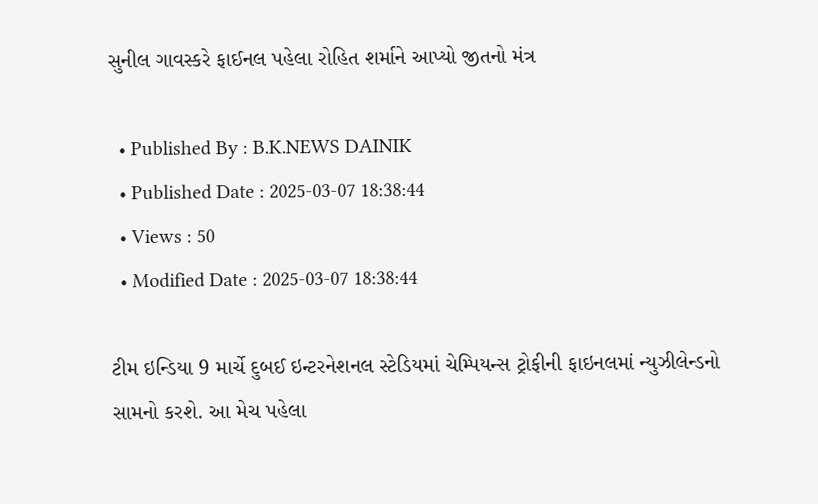સુનીલ ગાવસ્કરે ફાઈનલ પહેલા રોહિત શર્માને આપ્યો જીતનો મંત્ર

  • Published By : B.K.NEWS DAINIK
  • Published Date : 2025-03-07 18:38:44
  • Views : 50
  • Modified Date : 2025-03-07 18:38:44

ટીમ ઇન્ડિયા 9 માર્ચે દુબઈ ઇન્ટરનેશનલ સ્ટેડિયમાં ચેમ્પિયન્સ ટ્રોફીની ફાઇનલમાં ન્યુઝીલેન્ડનો સામનો કરશે. આ મેચ પહેલા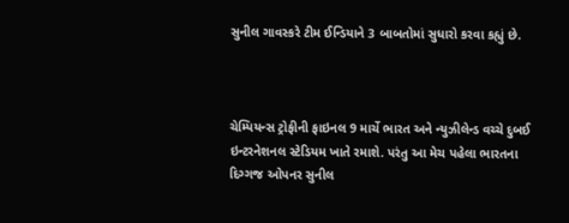સુનીલ ગાવસ્કરે ટીમ ઈન્ડિયાને 3 બાબતોમાં સુધારો કરવા કહ્યું છે.



ચેમ્પિયન્સ ટ્રોફીની ફાઇનલ 9 માર્ચે ભારત અને ન્યુઝીલેન્ડ વચ્ચે દુબઈ ઇન્ટરનેશનલ સ્ટેડિયમ ખાતે રમાશે. પરંતુ આ મેચ પહેલા ભારતના દિગ્ગજ ઓપનર સુનીલ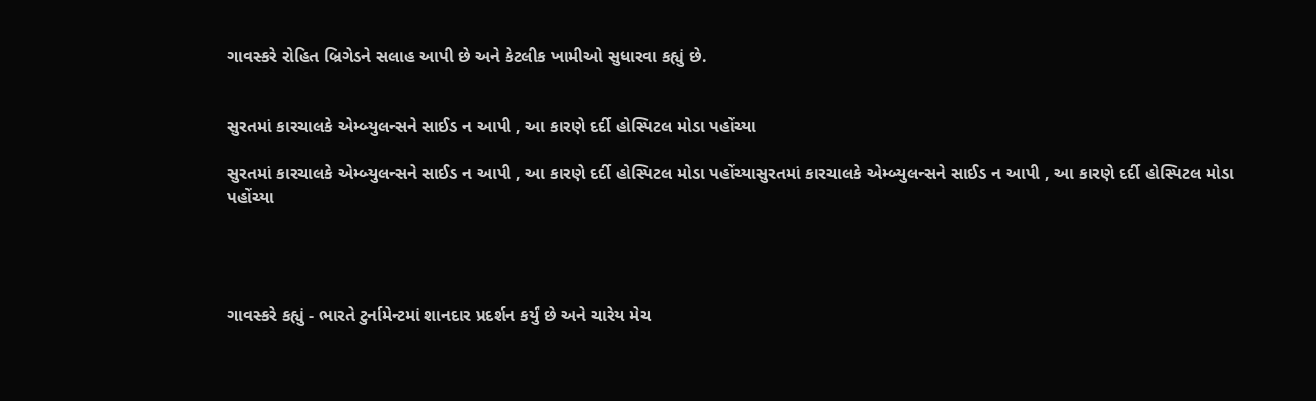ગાવસ્કરે રોહિત બ્રિગેડને સલાહ આપી છે અને કેટલીક ખામીઓ સુધારવા કહ્યું છે.


સુરતમાં કારચાલકે એમ્બ્યુલન્સને સાઈડ ન આપી , આ કારણે દર્દી હોસ્પિટલ મોડા પહોંચ્યા

સુરતમાં કારચાલકે એમ્બ્યુલન્સને સાઈડ ન આપી , આ કારણે દર્દી હોસ્પિટલ મોડા પહોંચ્યાસુરતમાં કારચાલકે એમ્બ્યુલન્સને સાઈડ ન આપી , આ કારણે દર્દી હોસ્પિટલ મોડા પહોંચ્યા




ગાવસ્કરે કહ્યું - ભારતે ટુર્નામેન્ટમાં શાનદાર પ્રદર્શન કર્યું છે અને ચારેય મેચ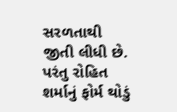સરળતાથી જીતી લીધી છે. પરંતુ રોહિત શર્માનું ફોર્મ થોડું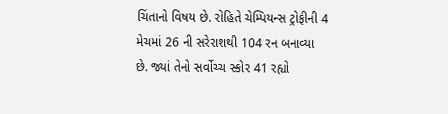ચિંતાનો વિષય છે. રોહિતે ચેમ્પિયન્સ ટ્રોફીની 4 મેચમાં 26 ની સરેરાશથી 104 રન બનાવ્યા છે. જ્યાં તેનો સર્વોચ્ચ સ્કોર 41 રહ્યો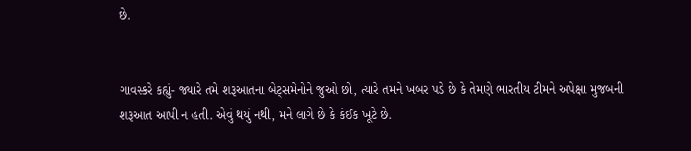છે.


ગાવસ્કરે કહ્યું- જ્યારે તમે શરૂઆતના બેટ્સમેનોને જુઓ છો, ત્યારે તમને ખબર પડે છે કે તેમણે ભારતીય ટીમને અપેક્ષા મુજબની શરૂઆત આપી ન હતી. એવું થયું નથી, મને લાગે છે કે કંઈક ખૂટે છે.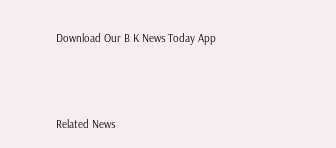Download Our B K News Today App



Related News